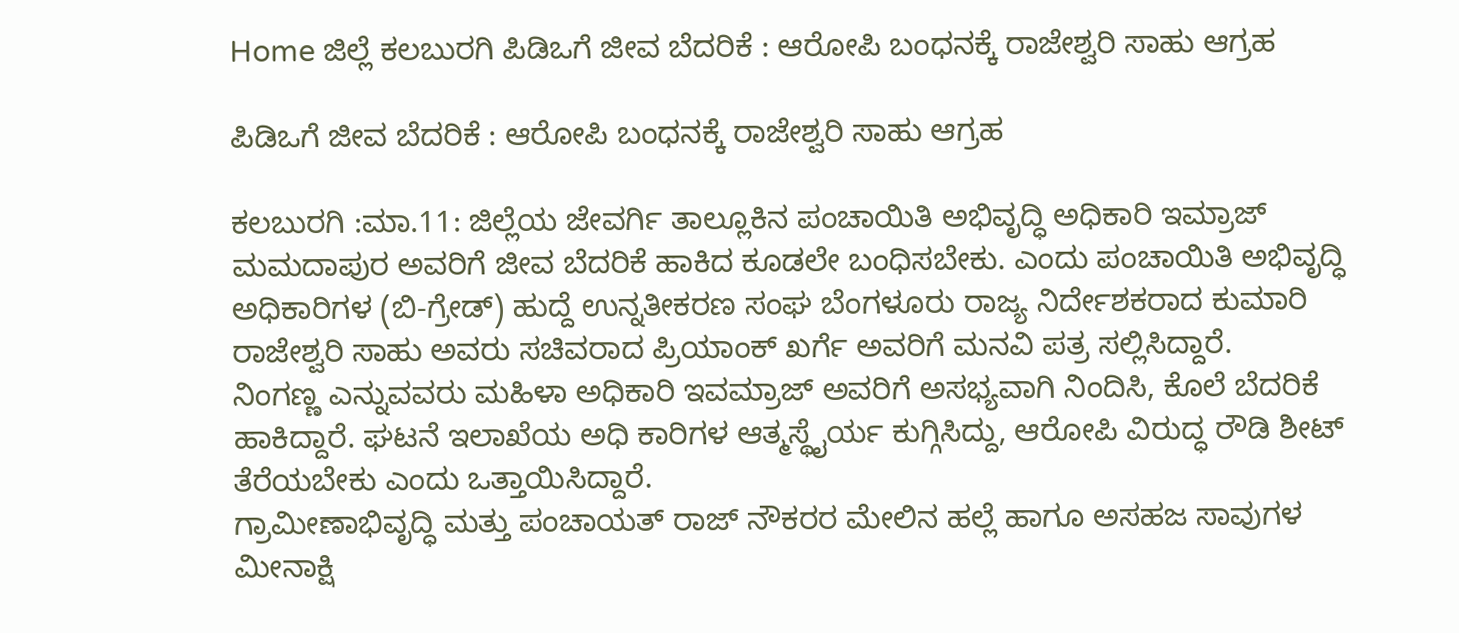Home ಜಿಲ್ಲೆ ಕಲಬುರಗಿ ಪಿಡಿಒಗೆ ಜೀವ ಬೆದರಿಕೆ : ಆರೋಪಿ ಬಂಧನಕ್ಕೆ ರಾಜೇಶ್ವರಿ ಸಾಹು ಆಗ್ರಹ

ಪಿಡಿಒಗೆ ಜೀವ ಬೆದರಿಕೆ : ಆರೋಪಿ ಬಂಧನಕ್ಕೆ ರಾಜೇಶ್ವರಿ ಸಾಹು ಆಗ್ರಹ

ಕಲಬುರಗಿ :ಮಾ.11: ಜಿಲ್ಲೆಯ ಜೇವರ್ಗಿ ತಾಲ್ಲೂಕಿನ ಪಂಚಾಯಿತಿ ಅಭಿವೃದ್ಧಿ ಅಧಿಕಾರಿ ಇಮ್ರಾಜ್ ಮಮದಾಪುರ ಅವರಿಗೆ ಜೀವ ಬೆದರಿಕೆ ಹಾಕಿದ ಕೂಡಲೇ ಬಂಧಿಸಬೇಕು. ಎಂದು ಪಂಚಾಯಿತಿ ಅಭಿವೃದ್ಧಿ ಅಧಿಕಾರಿಗಳ (ಬಿ-ಗ್ರೇಡ್) ಹುದ್ದೆ ಉನ್ನತೀಕರಣ ಸಂಘ ಬೆಂಗಳೂರು ರಾಜ್ಯ ನಿರ್ದೇಶಕರಾದ ಕುಮಾರಿ ರಾಜೇಶ್ವರಿ ಸಾಹು ಅವರು ಸಚಿವರಾದ ಪ್ರಿಯಾಂಕ್ ಖರ್ಗೆ ಅವರಿಗೆ ಮನವಿ ಪತ್ರ ಸಲ್ಲಿಸಿದ್ದಾರೆ.
ನಿಂಗಣ್ಣ ಎನ್ನುವವರು ಮಹಿಳಾ ಅಧಿಕಾರಿ ಇವಮ್ರಾಜ್ ಅವರಿಗೆ ಅಸಭ್ಯವಾಗಿ ನಿಂದಿಸಿ, ಕೊಲೆ ಬೆದರಿಕೆ ಹಾಕಿದ್ದಾರೆ. ಘಟನೆ ಇಲಾಖೆಯ ಅಧಿ ಕಾರಿಗಳ ಆತ್ಮಸ್ಥೈರ್ಯ ಕುಗ್ಗಿಸಿದ್ದು, ಆರೋಪಿ ವಿರುದ್ಧ ರೌಡಿ ಶೀಟ್ ತೆರೆಯಬೇಕು ಎಂದು ಒತ್ತಾಯಿಸಿದ್ದಾರೆ.
ಗ್ರಾಮೀಣಾಭಿವೃದ್ಧಿ ಮತ್ತು ಪಂಚಾಯತ್ ರಾಜ್ ನೌಕರರ ಮೇಲಿನ ಹಲ್ಲೆ ಹಾಗೂ ಅಸಹಜ ಸಾವುಗಳ ಮೀನಾಕ್ಷಿ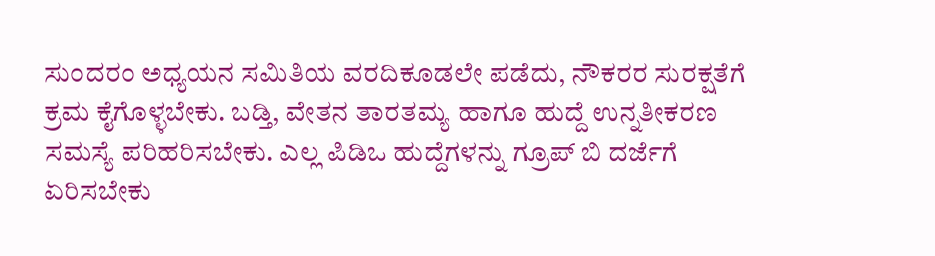ಸುಂದರಂ ಅಧ್ಯಯನ ಸಮಿತಿಯ ವರದಿಕೂಡಲೇ ಪಡೆದು, ನೌಕರರ ಸುರಕ್ಷತೆಗೆ ಕ್ರಮ ಕೈಗೊಳ್ಳಬೇಕು. ಬಡ್ತಿ, ವೇತನ ತಾರತಮ್ಯ ಹಾಗೂ ಹುದ್ದೆ ಉನ್ನತೀಕರಣ ಸಮಸ್ಯೆ ಪರಿಹರಿಸಬೇಕು. ಎಲ್ಲ ಪಿಡಿಒ ಹುದ್ದೆಗಳನ್ನು ಗ್ರೂಪ್ ಬಿ ದರ್ಜೆಗೆ ಏರಿಸಬೇಕು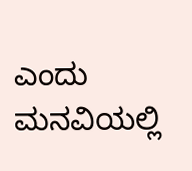ಎಂದು ಮನವಿಯಲ್ಲಿ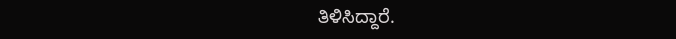ತಿಳಿಸಿದ್ದಾರೆ.